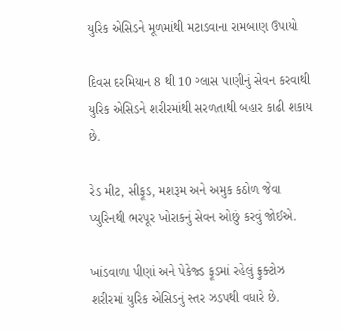યુરિક એસિડને મૂળમાંથી મટાડવાના રામબાણ ઉપાયો

દિવસ દરમિયાન 8 થી 10 ગ્લાસ પાણીનું સેવન કરવાથી યુરિક એસિડને શરીરમાંથી સરળતાથી બહાર કાઢી શકાય છે.

રેડ મીટ, સીફૂડ, મશરૂમ અને અમુક કઠોળ જેવા પ્યુરિનથી ભરપૂર ખોરાકનું સેવન ઓછું કરવું જોઈએ.

ખાંડવાળા પીણાં અને પેકેજ્ડ ફૂડમાં રહેલું ફ્રુક્ટોઝ શરીરમાં યુરિક એસિડનું સ્તર ઝડપથી વધારે છે.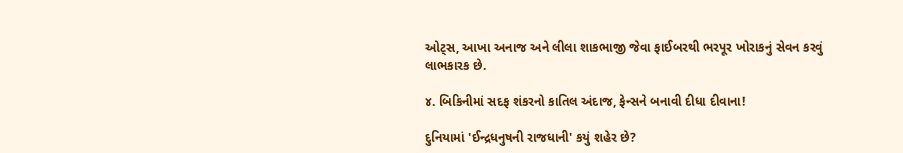ઓટ્સ, આખા અનાજ અને લીલા શાકભાજી જેવા ફાઈબરથી ભરપૂર ખોરાકનું સેવન કરવું લાભકારક છે.

૪. બિકિનીમાં સદફ શંકરનો કાતિલ અંદાજ, ફેન્સને બનાવી દીધા દીવાના!

દુનિયામાં 'ઈન્દ્રધનુષની રાજધાની' કયું શહેર છે?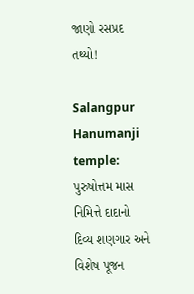જાણો રસપ્રદ તથ્યો!

Salangpur Hanumanji temple: પુરુષોત્તમ માસ નિમિત્તે દાદાનો દિવ્ય શણગાર અને વિશેષ પૂજન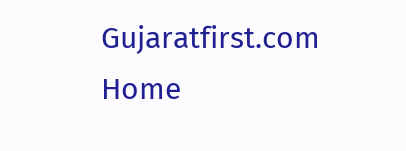Gujaratfirst.com Home